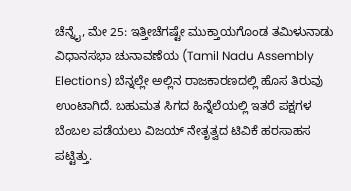ಚೆನ್ನೈ, ಮೇ 25: ಇತ್ತೀಚೆಗಷ್ಟೇ ಮುಕ್ತಾಯಗೊಂಡ ತಮಿಳುನಾಡು ವಿಧಾನಸಭಾ ಚುನಾವಣೆಯ (Tamil Nadu Assembly Elections) ಬೆನ್ನಲ್ಲೇ ಅಲ್ಲಿನ ರಾಜಕಾರಣದಲ್ಲಿ ಹೊಸ ತಿರುವು ಉಂಟಾಗಿದೆ. ಬಹುಮತ ಸಿಗದ ಹಿನ್ನೆಲೆಯಲ್ಲಿ ಇತರೆ ಪಕ್ಷಗಳ ಬೆಂಬಲ ಪಡೆಯಲು ವಿಜಯ್ ನೇತೃತ್ವದ ಟಿವಿಕೆ ಹರಸಾಹಸ ಪಟ್ಟಿತ್ತು.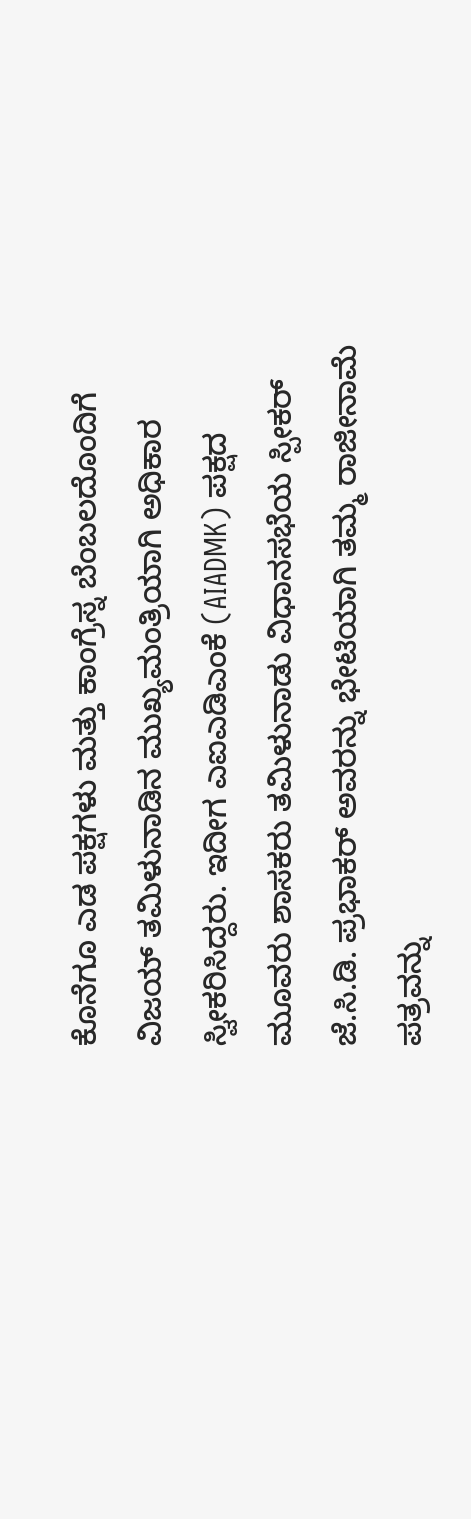ಕೊನೆಗೂ ಎಡ ಪಕ್ಷಗಳು ಮತ್ತು ಕಾಂಗ್ರೆಸ್ನ ಬೆಂಬಲದೊಂದಿಗೆ ವಿಜಯ್ ತಮಿಳುನಾಡಿನ ಮುಖ್ಯಮಂತ್ರಿಯಾಗಿ ಅಧಿಕಾರ ಸ್ವೀಕರಿಸಿದ್ದರು. ಇದೀಗ ಎಐಎಡಿಎಂಕೆ (AIADMK) ಪಕ್ಷದ ಮೂವರು ಶಾಸಕರು ತಮಿಳುನಾಡು ವಿಧಾನಸಭೆಯ ಸ್ಪೀಕರ್ ಜೆ.ಸಿ.ಡಿ. ಪ್ರಭಾಕರ್ ಅವರನ್ನು ಭೇಟಿಯಾಗಿ ತಮ್ಮ ರಾಜೀನಾಮೆ ಪತ್ರವನ್ನು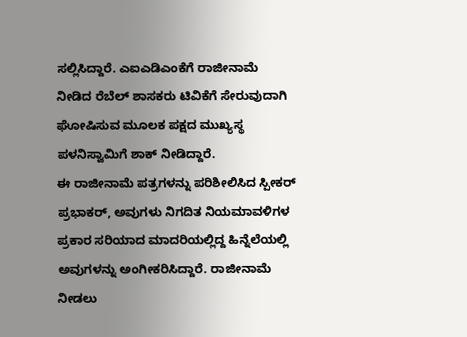ಸಲ್ಲಿಸಿದ್ದಾರೆ. ಎಐಎಡಿಎಂಕೆಗೆ ರಾಜೀನಾಮೆ ನೀಡಿದ ರೆಬೆಲ್ ಶಾಸಕರು ಟಿವಿಕೆಗೆ ಸೇರುವುದಾಗಿ ಘೋಷಿಸುವ ಮೂಲಕ ಪಕ್ಷದ ಮುಖ್ಯಸ್ಥ ಪಳನಿಸ್ವಾಮಿಗೆ ಶಾಕ್ ನೀಡಿದ್ದಾರೆ.
ಈ ರಾಜೀನಾಮೆ ಪತ್ರಗಳನ್ನು ಪರಿಶೀಲಿಸಿದ ಸ್ಪೀಕರ್ ಪ್ರಭಾಕರ್, ಅವುಗಳು ನಿಗದಿತ ನಿಯಮಾವಳಿಗಳ ಪ್ರಕಾರ ಸರಿಯಾದ ಮಾದರಿಯಲ್ಲಿದ್ದ ಹಿನ್ನೆಲೆಯಲ್ಲಿ ಅವುಗಳನ್ನು ಅಂಗೀಕರಿಸಿದ್ದಾರೆ. ರಾಜೀನಾಮೆ ನೀಡಲು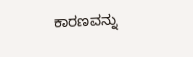ಕಾರಣವನ್ನು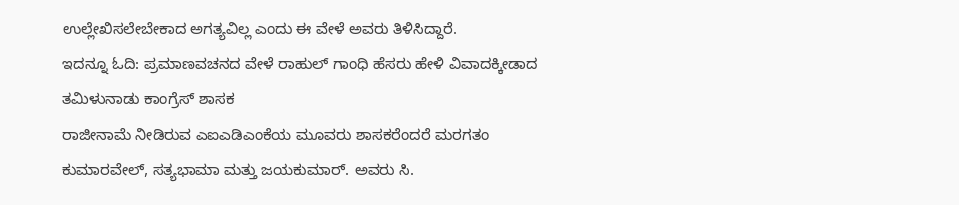ಉಲ್ಲೇಖಿಸಲೇಬೇಕಾದ ಅಗತ್ಯವಿಲ್ಲ ಎಂದು ಈ ವೇಳೆ ಅವರು ತಿಳಿಸಿದ್ದಾರೆ.
ಇದನ್ನೂ ಓದಿ: ಪ್ರಮಾಣವಚನದ ವೇಳೆ ರಾಹುಲ್ ಗಾಂಧಿ ಹೆಸರು ಹೇಳಿ ವಿವಾದಕ್ಕೀಡಾದ ತಮಿಳುನಾಡು ಕಾಂಗ್ರೆಸ್ ಶಾಸಕ
ರಾಜೀನಾಮೆ ನೀಡಿರುವ ಎಐಎಡಿಎಂಕೆಯ ಮೂವರು ಶಾಸಕರೆಂದರೆ ಮರಗತಂ ಕುಮಾರವೇಲ್, ಸತ್ಯಭಾಮಾ ಮತ್ತು ಜಯಕುಮಾರ್. ಅವರು ಸಿ.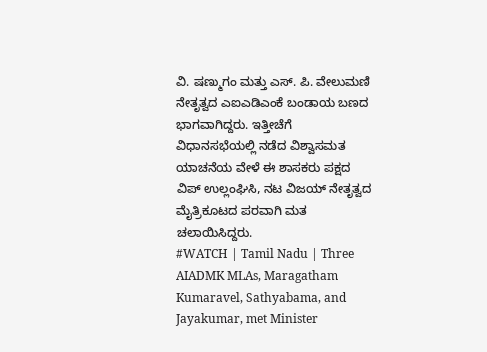ವಿ. ಷಣ್ಮುಗಂ ಮತ್ತು ಎಸ್. ಪಿ. ವೇಲುಮಣಿ ನೇತೃತ್ವದ ಎಐಎಡಿಎಂಕೆ ಬಂಡಾಯ ಬಣದ ಭಾಗವಾಗಿದ್ದರು. ಇತ್ತೀಚೆಗೆ ವಿಧಾನಸಭೆಯಲ್ಲಿ ನಡೆದ ವಿಶ್ವಾಸಮತ ಯಾಚನೆಯ ವೇಳೆ ಈ ಶಾಸಕರು ಪಕ್ಷದ ವಿಪ್ ಉಲ್ಲಂಘಿಸಿ, ನಟ ವಿಜಯ್ ನೇತೃತ್ವದ ಮೈತ್ರಿಕೂಟದ ಪರವಾಗಿ ಮತ ಚಲಾಯಿಸಿದ್ದರು.
#WATCH | Tamil Nadu | Three AIADMK MLAs, Maragatham Kumaravel, Sathyabama, and Jayakumar, met Minister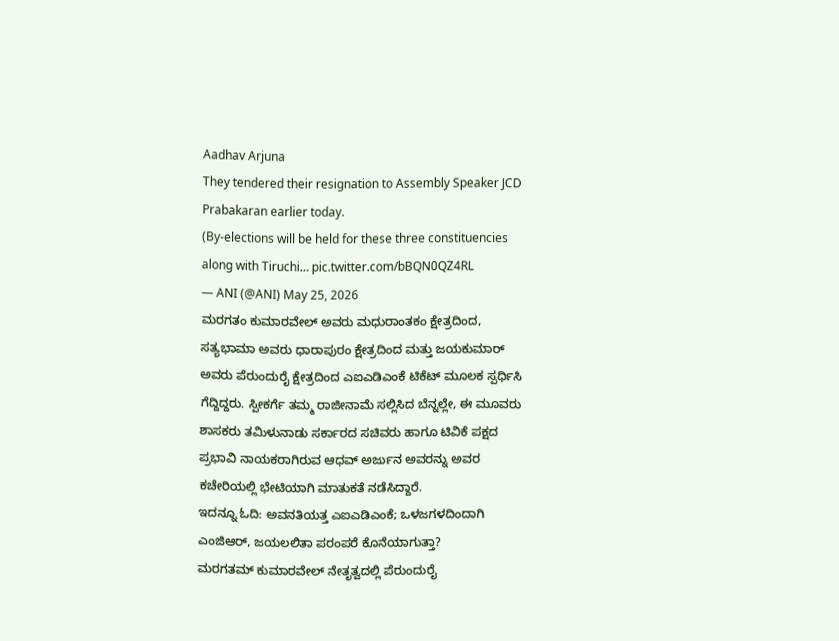Aadhav Arjuna
They tendered their resignation to Assembly Speaker JCD Prabakaran earlier today.
(By-elections will be held for these three constituencies along with Tiruchi… pic.twitter.com/bBQN0QZ4RL
— ANI (@ANI) May 25, 2026
ಮರಗತಂ ಕುಮಾರವೇಲ್ ಅವರು ಮಧುರಾಂತಕಂ ಕ್ಷೇತ್ರದಿಂದ, ಸತ್ಯಭಾಮಾ ಅವರು ಧಾರಾಪುರಂ ಕ್ಷೇತ್ರದಿಂದ ಮತ್ತು ಜಯಕುಮಾರ್ ಅವರು ಪೆರುಂದುರೈ ಕ್ಷೇತ್ರದಿಂದ ಎಐಎಡಿಎಂಕೆ ಟಿಕೆಟ್ ಮೂಲಕ ಸ್ಪರ್ಧಿಸಿ ಗೆದ್ದಿದ್ದರು. ಸ್ಪೀಕರ್ಗೆ ತಮ್ಮ ರಾಜೀನಾಮೆ ಸಲ್ಲಿಸಿದ ಬೆನ್ನಲ್ಲೇ, ಈ ಮೂವರು ಶಾಸಕರು ತಮಿಳುನಾಡು ಸರ್ಕಾರದ ಸಚಿವರು ಹಾಗೂ ಟಿವಿಕೆ ಪಕ್ಷದ ಪ್ರಭಾವಿ ನಾಯಕರಾಗಿರುವ ಆಧವ್ ಅರ್ಜುನ ಅವರನ್ನು ಅವರ ಕಚೇರಿಯಲ್ಲಿ ಭೇಟಿಯಾಗಿ ಮಾತುಕತೆ ನಡೆಸಿದ್ದಾರೆ.
ಇದನ್ನೂ ಓದಿ: ಅವನತಿಯತ್ತ ಎಐಎಡಿಎಂಕೆ; ಒಳಜಗಳದಿಂದಾಗಿ ಎಂಜಿಆರ್, ಜಯಲಲಿತಾ ಪರಂಪರೆ ಕೊನೆಯಾಗುತ್ತಾ?
ಮರಗತಮ್ ಕುಮಾರವೇಲ್ ನೇತೃತ್ವದಲ್ಲಿ ಪೆರುಂದುರೈ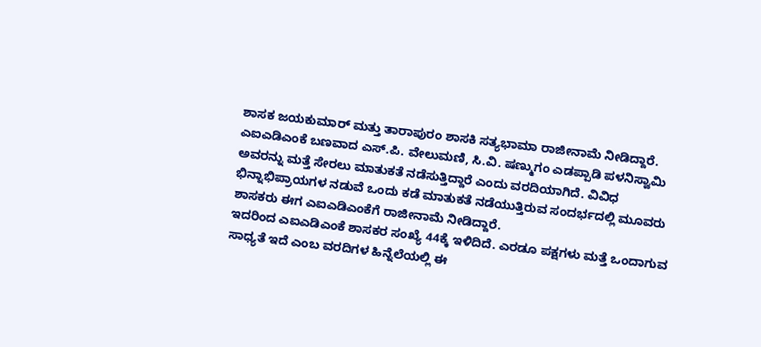ಶಾಸಕ ಜಯಕುಮಾರ್ ಮತ್ತು ತಾರಾಪುರಂ ಶಾಸಕಿ ಸತ್ಯಭಾಮಾ ರಾಜೀನಾಮೆ ನೀಡಿದ್ದಾರೆ. ಎಐಎಡಿಎಂಕೆ ಬಣವಾದ ಎಸ್.ಪಿ. ವೇಲುಮಣಿ, ಸಿ.ವಿ. ಷಣ್ಮುಗಂ ಎಡಪ್ಪಾಡಿ ಪಳನಿಸ್ವಾಮಿ ಅವರನ್ನು ಮತ್ತೆ ಸೇರಲು ಮಾತುಕತೆ ನಡೆಸುತ್ತಿದ್ದಾರೆ ಎಂದು ವರದಿಯಾಗಿದೆ. ವಿವಿಧ ಭಿನ್ನಾಭಿಪ್ರಾಯಗಳ ನಡುವೆ ಒಂದು ಕಡೆ ಮಾತುಕತೆ ನಡೆಯುತ್ತಿರುವ ಸಂದರ್ಭದಲ್ಲಿ ಮೂವರು ಶಾಸಕರು ಈಗ ಎಐಎಡಿಎಂಕೆಗೆ ರಾಜೀನಾಮೆ ನೀಡಿದ್ದಾರೆ.
ಇದರಿಂದ ಎಐಎಡಿಎಂಕೆ ಶಾಸಕರ ಸಂಖ್ಯೆ 44ಕ್ಕೆ ಇಳಿದಿದೆ. ಎರಡೂ ಪಕ್ಷಗಳು ಮತ್ತೆ ಒಂದಾಗುವ ಸಾಧ್ಯತೆ ಇದೆ ಎಂಬ ವರದಿಗಳ ಹಿನ್ನೆಲೆಯಲ್ಲಿ ಈ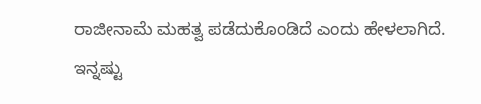ರಾಜೀನಾಮೆ ಮಹತ್ವ ಪಡೆದುಕೊಂಡಿದೆ ಎಂದು ಹೇಳಲಾಗಿದೆ.
ಇನ್ನಷ್ಟು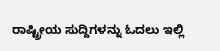ರಾಷ್ಟ್ರೀಯ ಸುದ್ದಿಗಳನ್ನು ಓದಲು ಇಲ್ಲಿ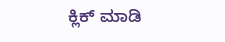ಕ್ಲಿಕ್ ಮಾಡಿ